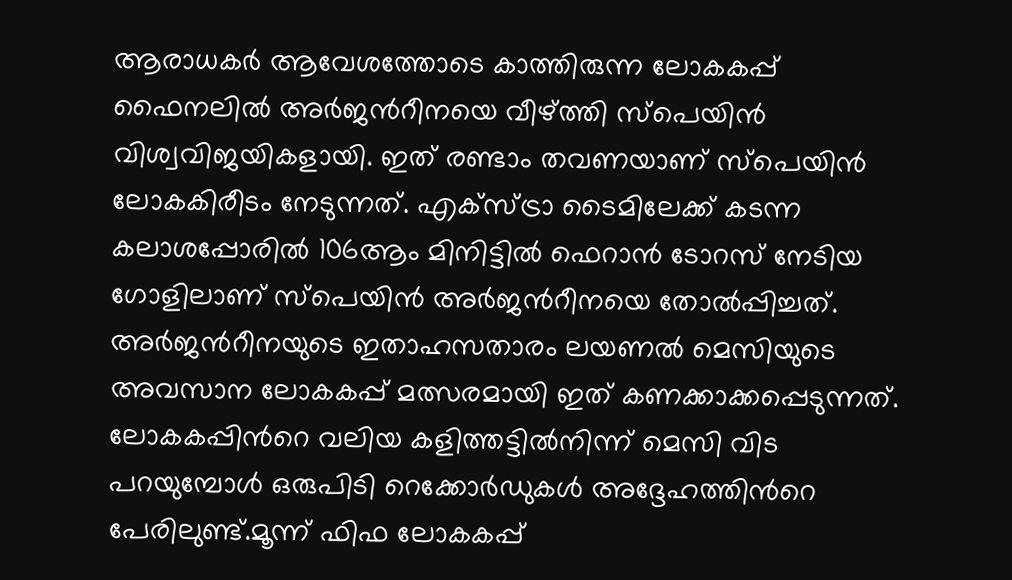ആരാധകർ ആവേശത്തോടെ കാത്തിരുന്ന ലോകകപ്പ് ഫൈനലിൽ അർജന്‍റീനയെ വീഴ്ത്തി സ്പെയിൻ വിശ്വവിജയികളായി. ഇത് രണ്ടാം തവണയാണ് സ്പെയിൻ ലോകകിരീടം നേടുന്നത്. എക്സ്ട്രാ ടൈമിലേക്ക് കടന്ന കലാശപ്പോരിൽ 106ആം മിനിട്ടിൽ ഫെറാൻ ടോറസ് നേടിയ ഗോളിലാണ് സ്പെയിൻ അർജന്‍റീനയെ തോൽപ്പിച്ചത്. അർജന്‍റീനയുടെ ഇതാഹസതാരം ലയണൽ മെസിയുടെ അവസാന ലോകകപ്പ് മത്സരമായി ഇത് കണക്കാക്കപ്പെടുന്നത്. ലോകകപ്പിന്‍റെ വലിയ കളിത്തട്ടിൽനിന്ന് മെസി വിട പറയുമ്പോൾ ഒരുപിടി റെക്കോർഡുകൾ അദ്ദേഹത്തിന്‍റെ പേരിലുണ്ട്.മൂന്ന് ഫിഫ ലോകകപ്പ്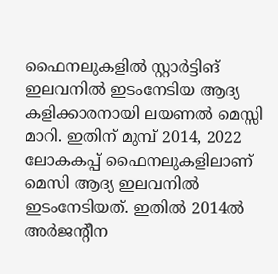ഫൈനലുകളിൽ സ്റ്റാർട്ടിങ് ഇലവനിൽ ഇടംനേടിയ ആദ്യ കളിക്കാരനായി ലയണൽ മെസ്സി മാറി. ഇതിന് മുമ്പ് 2014, 2022 ലോകകപ്പ് ഫൈനലുകളിലാണ് മെസി ആദ്യ ഇലവനിൽ ഇടംനേടിയത്. ഇതിൽ 2014ൽ അർജന്‍റീന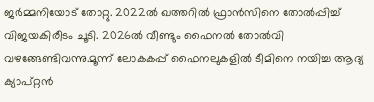ജർമ്മനിയോട് തോറ്റു. 2022ൽ ഖത്തറിൽ ഫ്രാൻസിനെ തോൽപ്പിച്ച് വിജയകിരീടം ചൂടി. 2026ൽ വീണ്ടും ഫൈനൽ തോൽവി വഴങ്ങേണ്ടിവന്നു.മൂന്ന് ലോകകപ്പ് ഫൈനലുകളിൽ ടീമിനെ നയിച്ച ആദ്യ ക്യാപ്റ്റൻ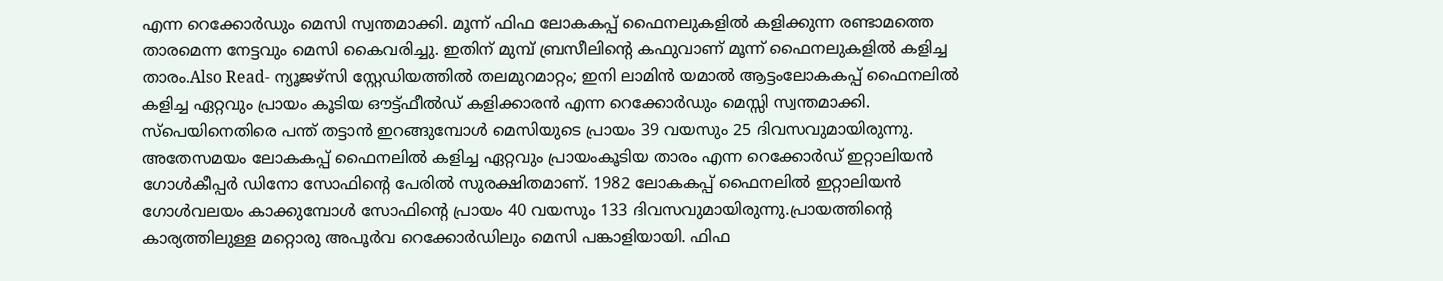എന്ന റെക്കോർഡും മെസി സ്വന്തമാക്കി. മൂന്ന് ഫിഫ ലോകകപ്പ് ഫൈനലുകളിൽ കളിക്കുന്ന രണ്ടാമത്തെ താരമെന്ന നേട്ടവും മെസി കൈവരിച്ചു. ഇതിന് മുമ്പ് ബ്രസീലിന്റെ കഫുവാണ് മൂന്ന് ഫൈനലുകളിൽ കളിച്ച താരം.Also Read- ന്യൂജഴ്സി സ്റ്റേഡിയത്തിൽ തലമുറമാറ്റം; ഇനി ലാമിൻ യമാൽ ആട്ടംലോകകപ്പ് ഫൈനലിൽ കളിച്ച ഏറ്റവും പ്രായം കൂടിയ ഔട്ട്ഫീൽഡ് കളിക്കാരൻ എന്ന റെക്കോർഡും മെസ്സി സ്വന്തമാക്കി. സ്പെയിനെതിരെ പന്ത് തട്ടാൻ ഇറങ്ങുമ്പോൾ മെസിയുടെ പ്രായം 39 വയസും 25 ദിവസവുമായിരുന്നു. അതേസമയം ലോകകപ്പ് ഫൈനലിൽ കളിച്ച ഏറ്റവും പ്രായംകൂടിയ താരം എന്ന റെക്കോർഡ് ഇറ്റാലിയൻ ഗോൾകീപ്പർ ഡിനോ സോഫിന്‍റെ പേരിൽ സുരക്ഷിതമാണ്. 1982 ലോകകപ്പ് ഫൈനലിൽ ഇറ്റാലിയൻ ഗോൾവലയം കാക്കുമ്പോൾ സോഫിന്‍റെ പ്രായം 40 വയസും 133 ദിവസവുമായിരുന്നു.പ്രായത്തിന്‍റെ കാര്യത്തിലുള്ള മറ്റൊരു അപൂർവ റെക്കോർഡിലും മെസി പങ്കാളിയായി. ഫിഫ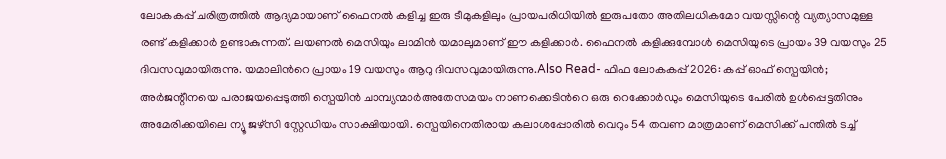ലോകകപ്പ് ചരിത്രത്തിൽ ആദ്യമായാണ് ഫൈനൽ കളിച്ച ഇരു ടീമുകളിലും പ്രായപരിധിയിൽ ഇരുപതോ അതിലധികമോ വയസ്സിന്റെ വ്യത്യാസമുള്ള രണ്ട് കളിക്കാർ ഉണ്ടാകുന്നത്. ലയണൽ മെസിയും ലാമിൻ യമാലുമാണ് ഈ കളിക്കാർ. ഫൈനൽ കളിക്കുമ്പോൾ മെസിയുടെ പ്രായം 39 വയസും 25 ദിവസവുമായിരുന്നു. യമാലിന്‍റെ പ്രായം 19 വയസും ആറു ദിവസവുമായിരുന്നു.Also Read- ഫിഫ ലോകകപ്പ് 2026: കപ്പ് ഓഫ് സ്പെയിൻ; അർജന്റീനയെ പരാജയപ്പെടുത്തി സ്പെയിൻ ചാമ്പ്യന്മാർഅതേസമയം നാണക്കെടിന്‍റെ ഒരു റെക്കോർഡും മെസിയുടെ പേരിൽ ഉൾപ്പെട്ടതിനും അമേരിക്കയിലെ ന്യൂ ജഴ്സി സ്റ്റേഡിയം സാക്ഷിയായി. സ്പെയിനെതിരായ കലാശപ്പോരിൽ വെറും 54 തവണ മാത്രമാണ് മെസിക്ക് പന്തിൽ ടച്ച്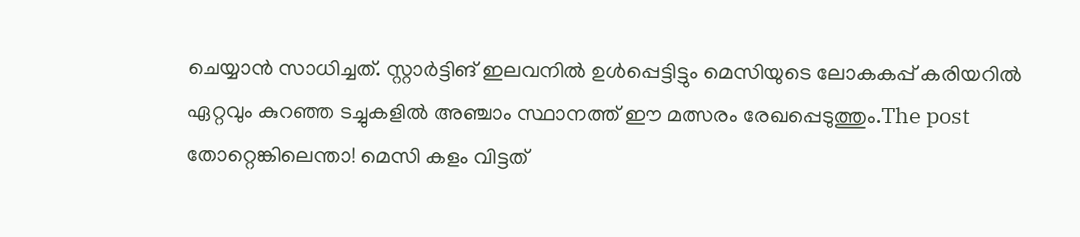ചെയ്യാൻ സാധിച്ചത്. സ്റ്റാർട്ടിങ് ഇലവനിൽ ഉൾപ്പെട്ടിട്ടും മെസിയുടെ ലോകകപ്പ് കരിയറിൽ ഏറ്റവും കുറഞ്ഞ ടച്ചുകളിൽ അഞ്ചാം സ്ഥാനത്ത് ഈ മത്സരം രേഖപ്പെടുത്തും.The post തോറ്റെങ്കിലെന്താ! മെസി കളം വിട്ടത്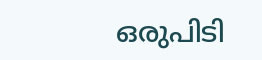ഒരുപിടി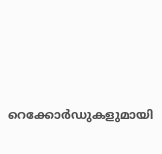റെക്കോർഡുകളുമായി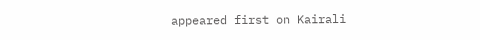appeared first on Kairali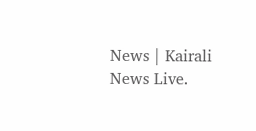News | Kairali News Live.